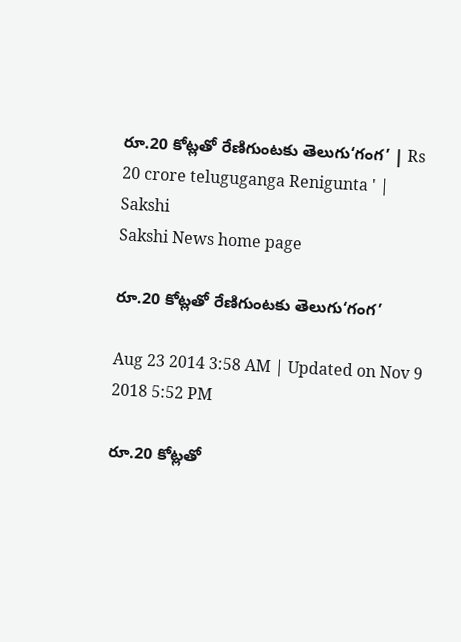రూ.20 కోట్లతో రేణిగుంటకు తెలుగు‘గంగ’ | Rs 20 crore teluguganga Renigunta ' | Sakshi
Sakshi News home page

రూ.20 కోట్లతో రేణిగుంటకు తెలుగు‘గంగ’

Aug 23 2014 3:58 AM | Updated on Nov 9 2018 5:52 PM

రూ.20 కోట్లతో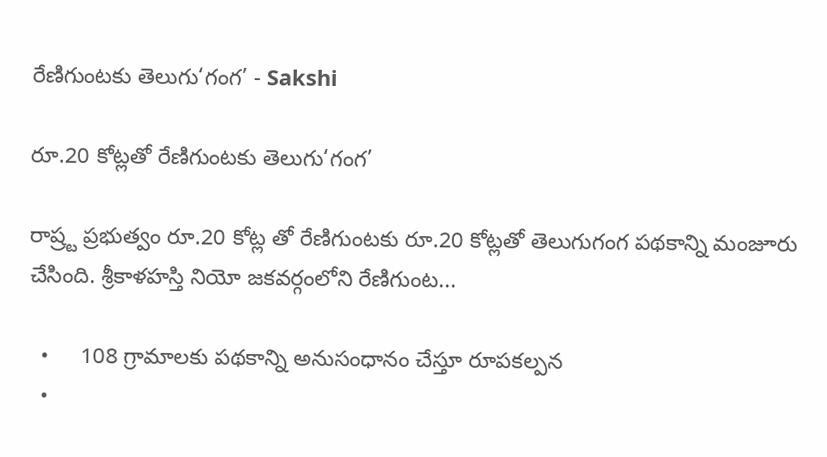రేణిగుంటకు తెలుగు‘గంగ’ - Sakshi

రూ.20 కోట్లతో రేణిగుంటకు తెలుగు‘గంగ’

రాష్ర్ట ప్రభుత్వం రూ.20 కోట్ల తో రేణిగుంటకు రూ.20 కోట్లతో తెలుగుగంగ పథకాన్ని మంజూరు చేసింది. శ్రీకాళహస్తి నియో జకవర్గంలోని రేణిగుంట...

  •     108 గ్రామాలకు పథకాన్ని అనుసంధానం చేస్తూ రూపకల్పన
  •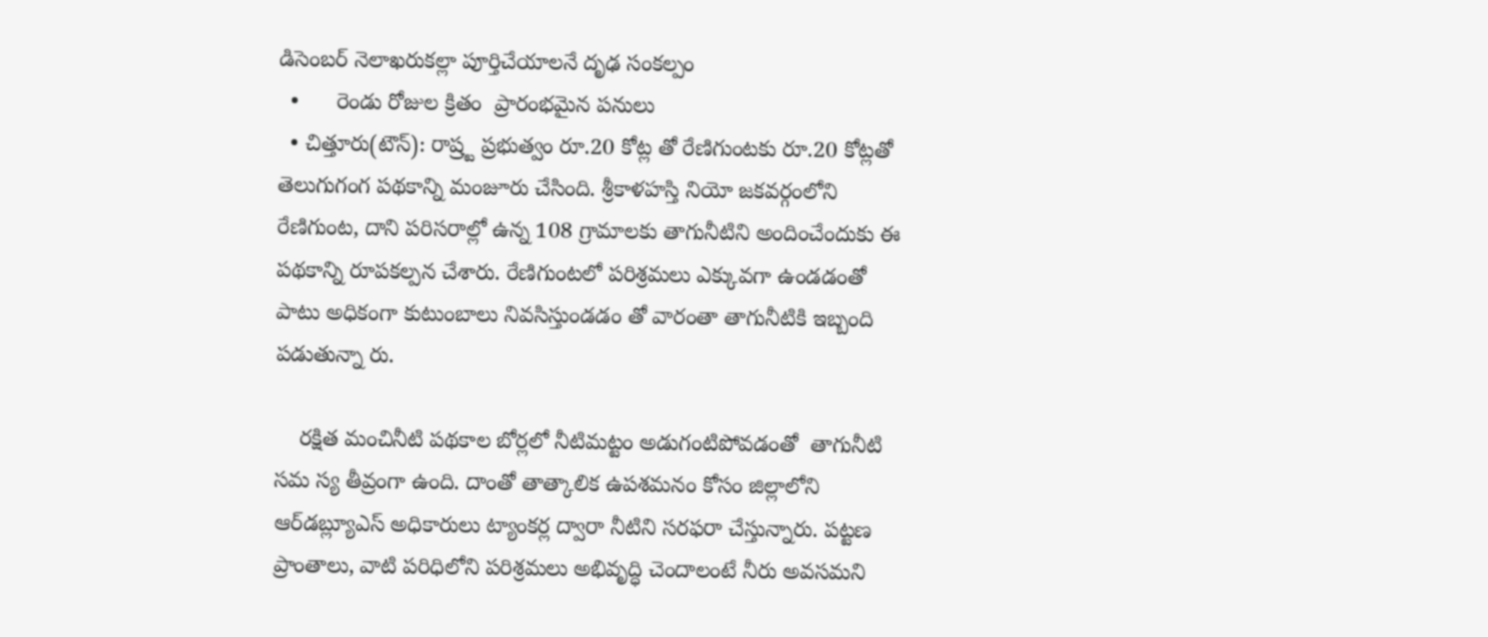డిసెంబర్ నెలాఖరుకల్లా పూర్తిచేయాలనే దృఢ సంకల్పం
  •      రెండు రోజుల క్రితం  ప్రారంభమైన పనులు
  • చిత్తూరు(టౌన్): రాష్ర్ట ప్రభుత్వం రూ.20 కోట్ల తో రేణిగుంటకు రూ.20 కోట్లతో తెలుగుగంగ పథకాన్ని మంజూరు చేసింది. శ్రీకాళహస్తి నియో జకవర్గంలోని రేణిగుంట, దాని పరిసరాల్లో ఉన్న 108 గ్రామాలకు తాగునీటిని అందించేందుకు ఈ పథకాన్ని రూపకల్పన చేశారు. రేణిగుంటలో పరిశ్రమలు ఎక్కువగా ఉండడంతో పాటు అధికంగా కుటుంబాలు నివసిస్తుండడం తో వారంతా తాగునీటికి ఇబ్బంది పడుతున్నా రు.

    రక్షిత మంచినీటి పథకాల బోర్లలో నీటిమట్టం అడుగంటిపోవడంతో  తాగునీటి సమ స్య తీవ్రంగా ఉంది. దాంతో తాత్కాలిక ఉపశమనం కోసం జిల్లాలోని ఆర్‌డబ్ల్యూఎస్ అధికారులు ట్యాంకర్ల ద్వారా నీటిని సరఫరా చేస్తున్నారు. పట్టణ ప్రాంతాలు, వాటి పరిధిలోని పరిశ్రమలు అభివృద్ధి చెందాలంటే నీరు అవసమని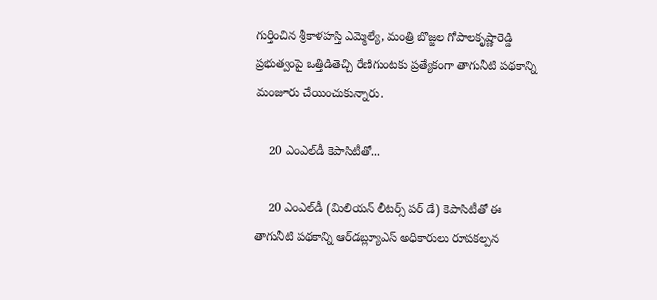గుర్తించిన శ్రీకాళహస్తి ఎమ్మెల్యే, మంత్రి బొజ్జల గోపాలకృష్ణారెడ్డి ప్రభుత్వంపై ఒత్తిడితెచ్చి రేణిగుంటకు ప్రత్యేకంగా తాగునీటి పథకాన్ని మంజూరు చేయించుకున్నారు.

    20 ఎంఎల్‌డీ కెపాసిటీతో...

    20 ఎంఎల్‌డీ (మిలియన్ లీటర్స్ పర్ డే) కెపాసిటీతో ఈ తాగునీటి పథకాన్ని ఆర్‌డబ్ల్యూఎస్ అధికారులు రూపకల్పన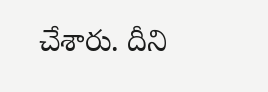చేశారు. దీని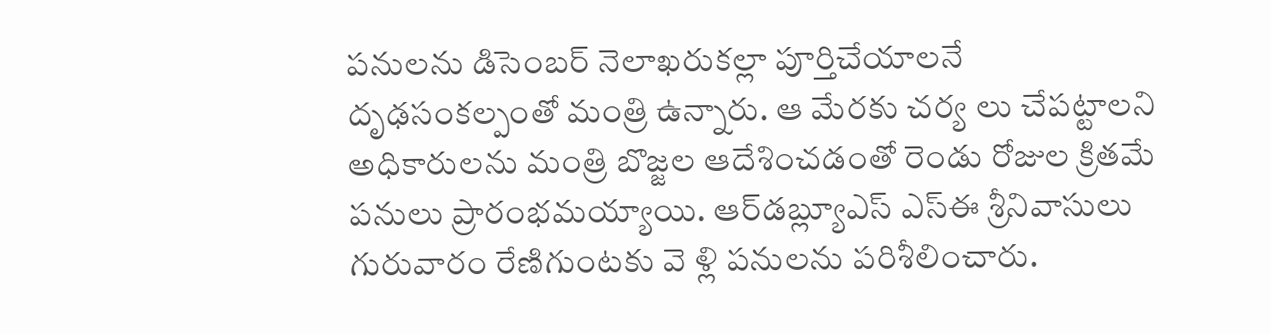పనులను డిసెంబర్ నెలాఖరుకల్లా పూర్తిచేయాలనే దృఢసంకల్పంతో మంత్రి ఉన్నారు. ఆ మేరకు చర్య లు చేపట్టాలని అధికారులను మంత్రి బొజ్జల ఆదేశించడంతో రెండు రోజుల క్రితమే పనులు ప్రారంభమయ్యాయి. ఆర్‌డబ్ల్యూఎస్ ఎస్‌ఈ శ్రీనివాసులు గురువారం రేణిగుంటకు వె ళ్లి పనులను పరిశీలించారు.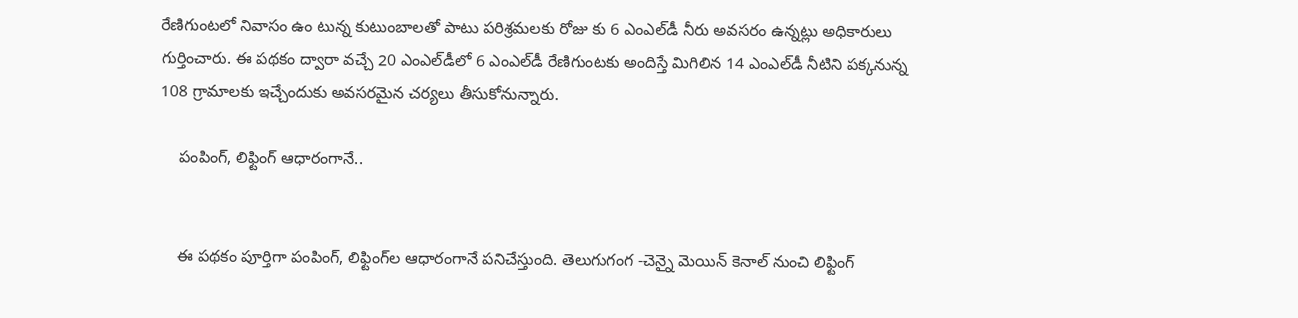రేణిగుంటలో నివాసం ఉం టున్న కుటుంబాలతో పాటు పరిశ్రమలకు రోజు కు 6 ఎంఎల్‌డీ నీరు అవసరం ఉన్నట్లు అధికారులు గుర్తించారు. ఈ పథకం ద్వారా వచ్చే 20 ఎంఎల్‌డీలో 6 ఎంఎల్‌డీ రేణిగుంటకు అందిస్తే మిగిలిన 14 ఎంఎల్‌డీ నీటిని పక్కనున్న 108 గ్రామాలకు ఇచ్చేందుకు అవసరమైన చర్యలు తీసుకోనున్నారు.

    పంపింగ్, లిఫ్టింగ్ ఆధారంగానే..


    ఈ పథకం పూర్తిగా పంపింగ్, లిఫ్టింగ్‌ల ఆధారంగానే పనిచేస్తుంది. తెలుగుగంగ -చెన్నై మెయిన్ కెనాల్ నుంచి లిఫ్టింగ్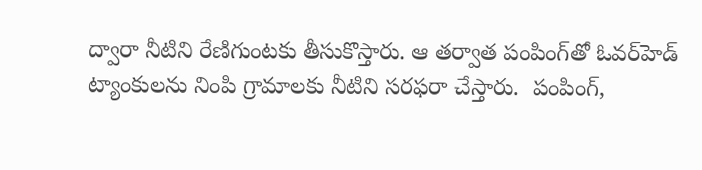ద్వారా నీటిని రేణిగుంటకు తీసుకొస్తారు. ఆ తర్వాత పంపింగ్‌తో ఓవర్‌హెడ్ ట్యాంకులను నింపి గ్రామాలకు నీటిని సరఫరా చేస్తారు.  పంపింగ్,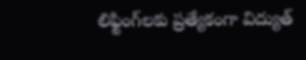లిఫ్టింగ్‌లకు ప్రత్యేకంగా విద్యుత్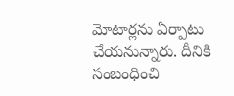మోటార్లను ఏర్పాటు చేయనున్నారు. దీనికి సంబంధించి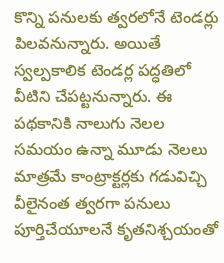కొన్ని పనులకు త్వరలోనే టెండర్లు పిలవనున్నారు. అయితే స్వల్పకాలిక టెండర్ల పద్ధతిలో వీటిని చేపట్టనున్నారు. ఈ పథకానికి నాలుగు నెలల సమయం ఉన్నా మూడు నెలలు మాత్రమే కాంట్రాక్టర్లకు గడువిచ్చి వీలైనంత త్వరగా పనులు పూర్తిచేయూలనే కృతనిశ్చయంతో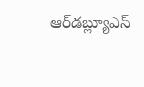ఆర్‌డబ్ల్యూఎస్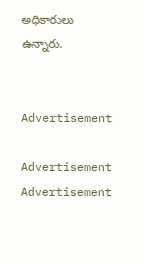అధికారులు ఉన్నారు.


Advertisement

Advertisement
Advertisement